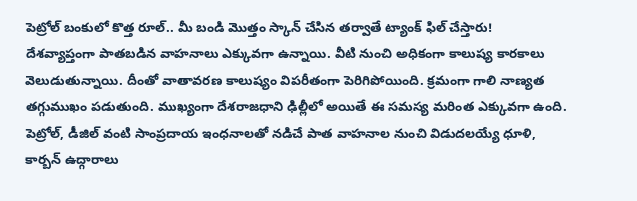పెట్రోల్ బంకులో కొత్త రూల్.. మీ బండి మొత్తం స్కాన్ చేసిన తర్వాతే ట్యాంక్ ఫిల్ చేస్తారు!
దేశవ్యాప్తంగా పాతబడిన వాహనాలు ఎక్కువగా ఉన్నాయి. వీటి నుంచి అధికంగా కాలుష్య కారకాలు వెలుడుతున్నాయి. దీంతో వాతావరణ కాలుష్యం విపరీతంగా పెరిగిపోయింది. క్రమంగా గాలి నాణ్యత తగ్గుముఖం పడుతుంది. ముఖ్యంగా దేశరాజధాని ఢిల్లీలో అయితే ఈ సమస్య మరింత ఎక్కువగా ఉంది. పెట్రోల్, డీజిల్ వంటి సాంప్రదాయ ఇంధనాలతో నడిచే పాత వాహనాల నుంచి విడుదలయ్యే ధూళి, కార్బన్ ఉద్గారాలు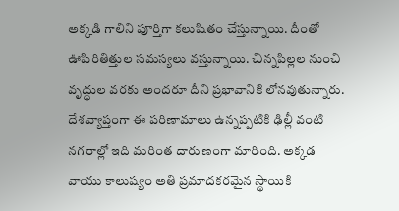అక్కడి గాలిని పూర్తిగా కలుషితం చేస్తున్నాయి. దీంతో ఊపిరితిత్తుల సమస్యలు వస్తున్నాయి. చిన్నపిల్లల నుంచి వృద్ధుల వరకు అందరూ దీని ప్రభావానికి లోనవుతున్నారు. దేశవ్యాప్తంగా ఈ పరిణామాలు ఉన్నప్పటికి ఢిల్లీ వంటి నగరాల్లో ఇది మరింత దారుణంగా మారింది. అక్కడ వాయు కాలుష్యం అతి ప్రమాదకరమైన స్థాయికి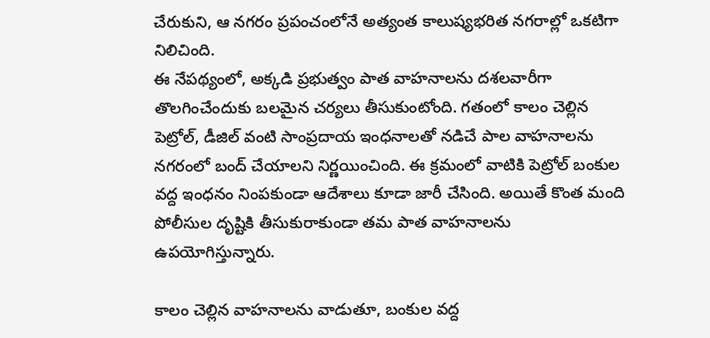చేరుకుని, ఆ నగరం ప్రపంచంలోనే అత్యంత కాలుష్యభరిత నగరాల్లో ఒకటిగా నిలిచింది.
ఈ నేపథ్యంలో, అక్కడి ప్రభుత్వం పాత వాహనాలను దశలవారీగా తొలగించేందుకు బలమైన చర్యలు తీసుకుంటోంది. గతంలో కాలం చెల్లిన పెట్రోల్, డీజిల్ వంటి సాంప్రదాయ ఇంధనాలతో నడిచే పాల వాహనాలను నగరంలో బంద్ చేయాలని నిర్ణయించింది. ఈ క్రమంలో వాటికి పెట్రోల్ బంకుల వద్ద ఇంధనం నింపకుండా ఆదేశాలు కూడా జారీ చేసింది. అయితే కొంత మంది పోలీసుల దృష్టికి తీసుకురాకుండా తమ పాత వాహనాలను ఉపయోగిస్తున్నారు.

కాలం చెల్లిన వాహనాలను వాడుతూ, బంకుల వద్ద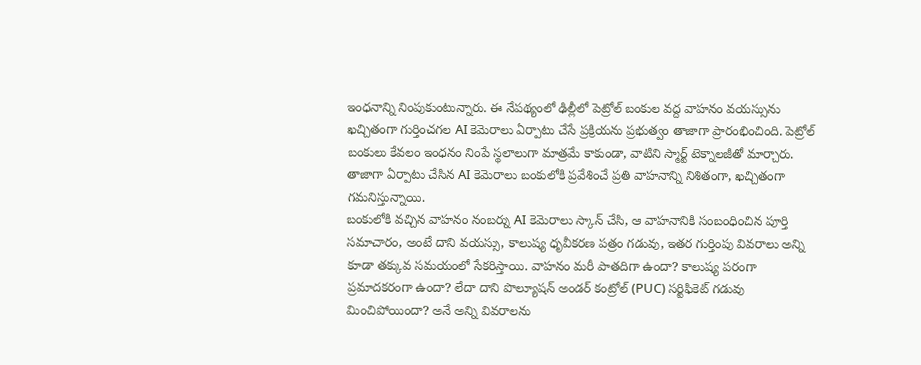ఇంధనాన్ని నింపుకుంటున్నారు. ఈ నేపథ్యంలో ఢిల్లీలో పెట్రోల్ బంకుల వద్ద వాహనం వయస్సును ఖచ్చితంగా గుర్తించగల AI కెమెరాలు ఏర్పాటు చేసే ప్రక్రియను ప్రభుత్వం తాజాగా ప్రారంభించింది. పెట్రోల్ బంకులు కేవలం ఇంధనం నింపే స్థలాలుగా మాత్రమే కాకుండా, వాటిని స్మార్ట్ టెక్నాలజీతో మార్చారు. తాజాగా ఏర్పాటు చేసిన AI కెమెరాలు బంకులోకి ప్రవేశించే ప్రతి వాహనాన్ని నిశితంగా, ఖచ్చితంగా గమనిస్తున్నాయి.
బంకులోకి వచ్చిన వాహనం నంబర్ను AI కెమెరాలు స్కాన్ చేసి, ఆ వాహనానికి సంబంధించిన పూర్తి సమాచారం, అంటే దాని వయస్సు, కాలుష్య ధృవీకరణ పత్రం గడువు, ఇతర గుర్తింపు వివరాలు అన్ని కూడా తక్కువ సమయంలో సేకరిస్తాయి. వాహనం మరీ పాతదిగా ఉందా? కాలుష్య పరంగా ప్రమాదకరంగా ఉందా? లేదా దాని పొల్యూషన్ అండర్ కంట్రోల్ (PUC) సర్టిఫికెట్ గడువు మించిపోయిందా? అనే అన్ని వివరాలను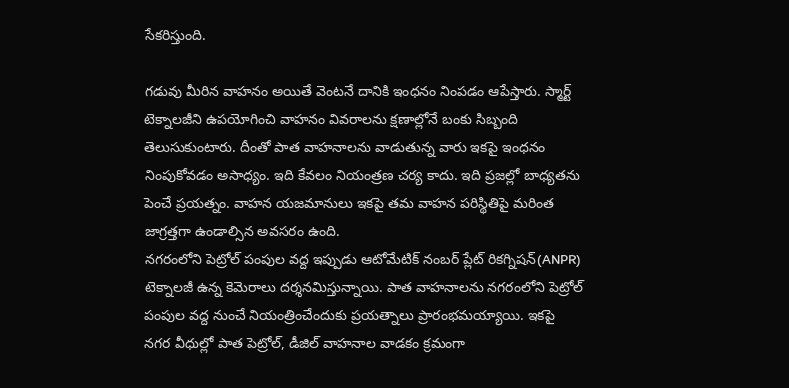సేకరిస్తుంది.

గడువు మీరిన వాహనం అయితే వెంటనే దానికి ఇంధనం నింపడం ఆపేస్తారు. స్మార్ట్ టెక్నాలజీని ఉపయోగించి వాహనం వివరాలను క్షణాల్లోనే బంకు సిబ్బంది తెలుసుకుంటారు. దీంతో పాత వాహనాలను వాడుతున్న వారు ఇకపై ఇంధనం నింపుకోవడం అసాధ్యం. ఇది కేవలం నియంత్రణ చర్య కాదు. ఇది ప్రజల్లో బాధ్యతను పెంచే ప్రయత్నం. వాహన యజమానులు ఇకపై తమ వాహన పరిస్థితిపై మరింత జాగ్రత్తగా ఉండాల్సిన అవసరం ఉంది.
నగరంలోని పెట్రోల్ పంపుల వద్ద ఇప్పుడు ఆటోమేటిక్ నంబర్ ప్లేట్ రికగ్నిషన్(ANPR) టెక్నాలజీ ఉన్న కెమెరాలు దర్శనమిస్తున్నాయి. పాత వాహనాలను నగరంలోని పెట్రోల్ పంపుల వద్ద నుంచే నియంత్రించేందుకు ప్రయత్నాలు ప్రారంభమయ్యాయి. ఇకపై నగర వీధుల్లో పాత పెట్రోల్, డీజిల్ వాహనాల వాడకం క్రమంగా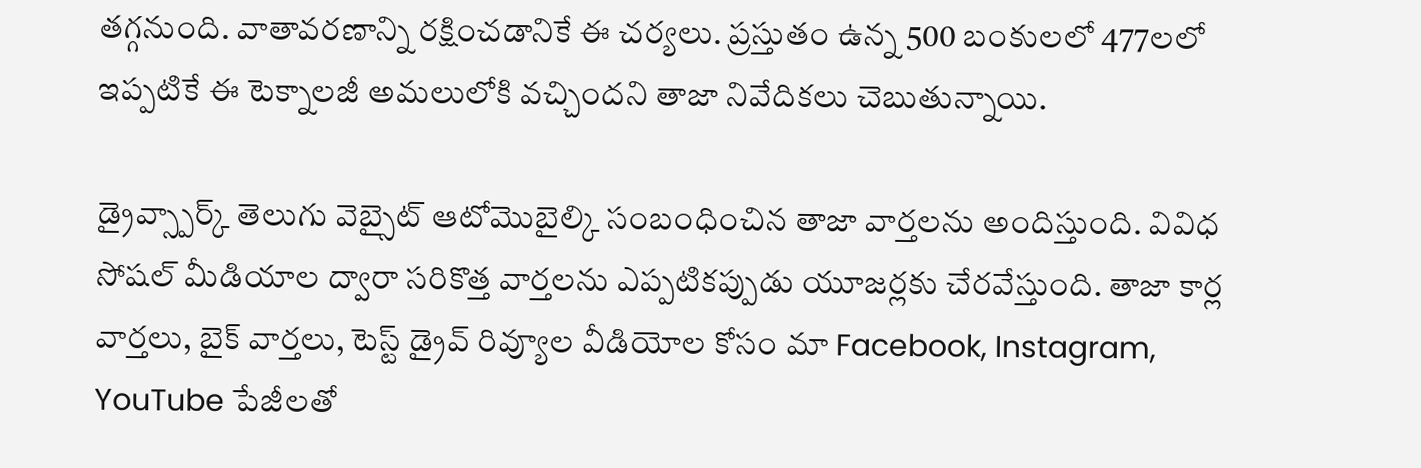తగ్గనుంది. వాతావరణాన్ని రక్షించడానికే ఈ చర్యలు. ప్రస్తుతం ఉన్న 500 బంకులలో 477లలో ఇప్పటికే ఈ టెక్నాలజీ అమలులోకి వచ్చిందని తాజా నివేదికలు చెబుతున్నాయి.

డ్రైవ్స్పార్క్ తెలుగు వెబ్సైట్ ఆటోమొబైల్కి సంబంధించిన తాజా వార్తలను అందిస్తుంది. వివిధ సోషల్ మీడియాల ద్వారా సరికొత్త వార్తలను ఎప్పటికప్పుడు యూజర్లకు చేరవేస్తుంది. తాజా కార్ల వార్తలు, బైక్ వార్తలు, టెస్ట్ డ్రైవ్ రివ్యూల వీడియోల కోసం మా Facebook, Instagram, YouTube పేజీలతో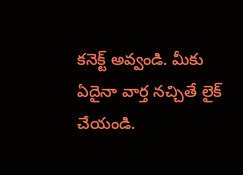కనెక్ట్ అవ్వండి. మీకు ఏదైనా వార్త నచ్చితే లైక్ చేయండి.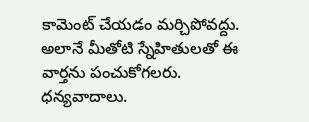కామెంట్ చేయడం మర్చిపోవద్దు. అలానే మీతోటి స్నేహితులతో ఈ వార్తను పంచుకోగలరు. ధన్యవాదాలు.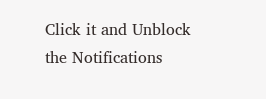Click it and Unblock the Notifications